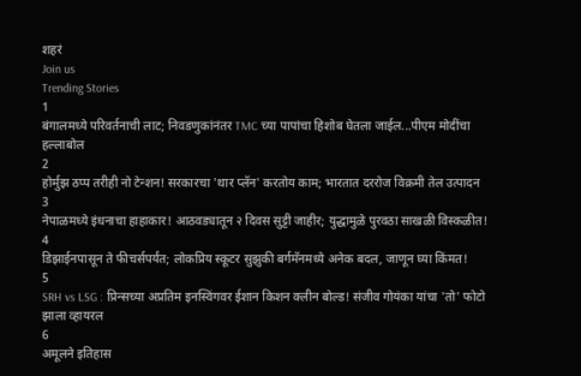शहरं
Join us
Trending Stories
1
बंगालमध्ये परिवर्तनाची लाट; निवडणुकांनंतर TMC च्या पापांचा हिशोब घेतला जाईल...पीएम मोदींचा हल्लाबोल
2
होर्मुझ ठप्प तरीही नो टेन्शन! सरकारचा 'थार प्लॅन' करतोय काम; भारतात दररोज विक्रमी तेल उत्पादन
3
नेपाळमध्ये इंधनाचा हाहाकार! आठवड्यातून २ दिवस सुट्टी जाहीर; युद्धामुळे पुरवठा साखळी विस्कळीत!
4
डिझाईनपासून ते फीचर्सपर्यंत; लोकप्रिय स्कूटर सुझुकी बर्गमॅनमध्ये अनेक बदल, जाणून घ्या किंमत!
5
SRH vs LSG : प्रिन्सच्या अप्रतिम इनस्विंगवर ईशान किशन क्लीन बोल्ड! संजीव गोयंका यांचा 'तो' फोटो झाला व्हायरल
6
अमूलने इतिहास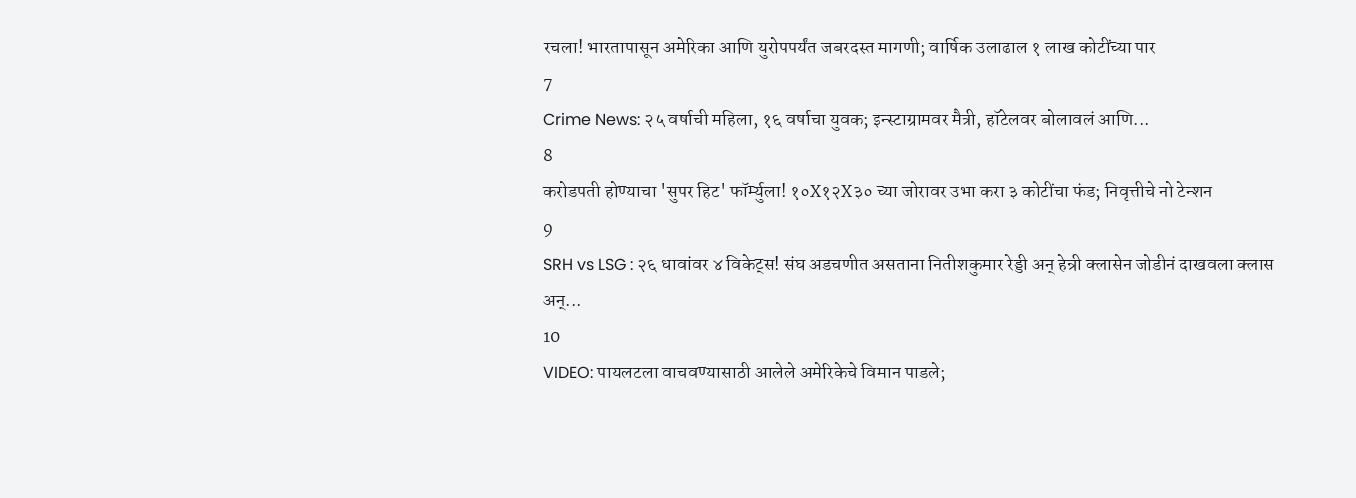रचला! भारतापासून अमेरिका आणि युरोपपर्यंत जबरदस्त मागणी; वार्षिक उलाढाल १ लाख कोटींच्या पार
7
Crime News: २५ वर्षाची महिला, १६ वर्षाचा युवक; इन्स्टाग्रामवर मैत्री, हॉटेलवर बोलावलं आणि...
8
करोडपती होण्याचा 'सुपर हिट' फॉर्म्युला! १०X१२X३० च्या जोरावर उभा करा ३ कोटींचा फंड; निवृत्तीचे नो टेन्शन
9
SRH vs LSG : २६ धावांवर ४ विकेट्स! संघ अडचणीत असताना नितीशकुमार रेड्डी अन् हेन्री क्लासेन जोडीनं दाखवला क्लास अन्...
10
VIDEO: पायलटला वाचवण्यासाठी आलेले अमेरिकेचे विमान पाडले;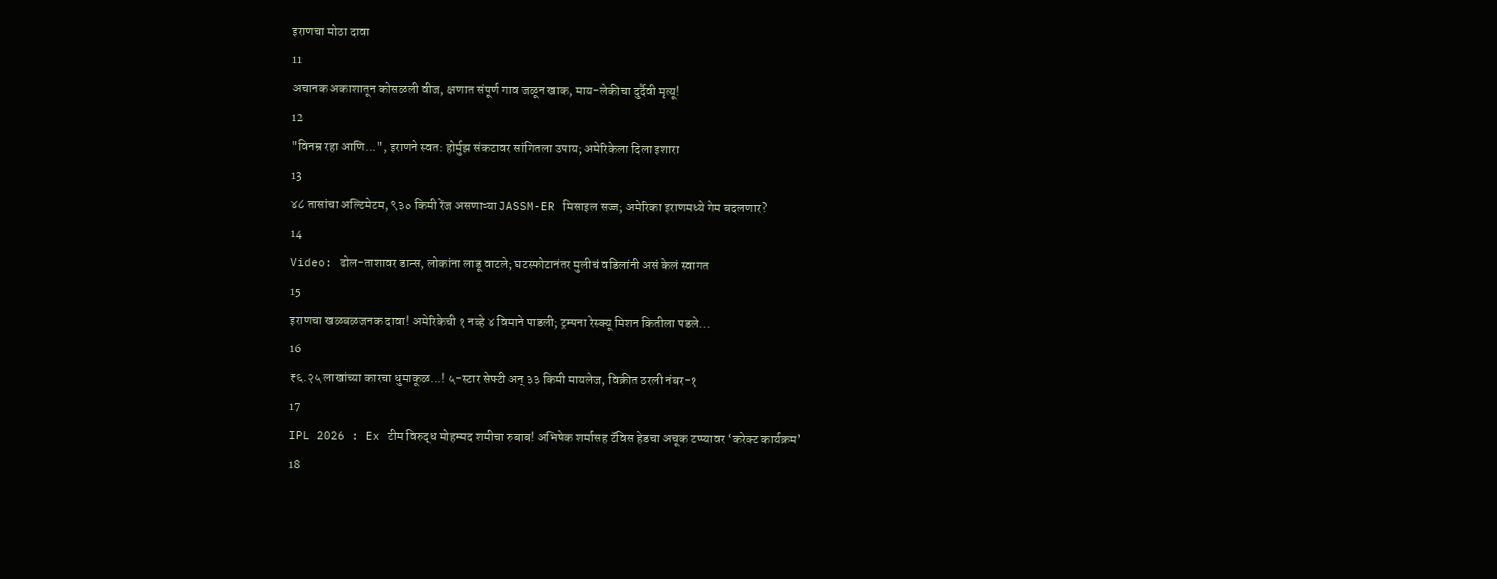इराणचा मोठा दावा
11
अचानक अकाशातून कोसळली वीज, क्षणात संपूर्ण गाव जळून खाक, माय-लेकीचा दुर्दैवी मृत्यू!
12
"विनम्र रहा आणि...", इराणने स्वत: होर्मुझ संकटावर सांगितला उपाय; अमेरिकेला दिला इशारा
13
४८ तासांचा अल्टिमेटम, ९३० किमी रेंज असणाऱ्या JASSM-ER मिसाइल सज्ज; अमेरिका इराणमध्ये गेम बदलणार?
14
Video: ढोल-ताशावर डान्स, लोकांना लाडू वाटले; घटस्फोटानंतर मुलीचं वडिलांनी असं केलं स्वागत
15
इराणचा खळबळजनक दावा! अमेरिकेची १ नव्हे ४ विमाने पाडली; ट्रम्पना रेस्क्यू मिशन कितीला पडले...
16
₹६.२५ लाखांच्या कारचा धुमाकूळ...! ५-स्टार सेफ्टी अन् ३३ किमी मायलेज, विक्रीत ठरली नंबर-१
17
IPL 2026 : Ex टीम विरुद्ध मोहम्मद शमीचा रुबाब! अभिषेक शर्मासह टॅविस हेडचा अचूक टप्प्यावर ‘करेक्ट कार्यक्रम’
18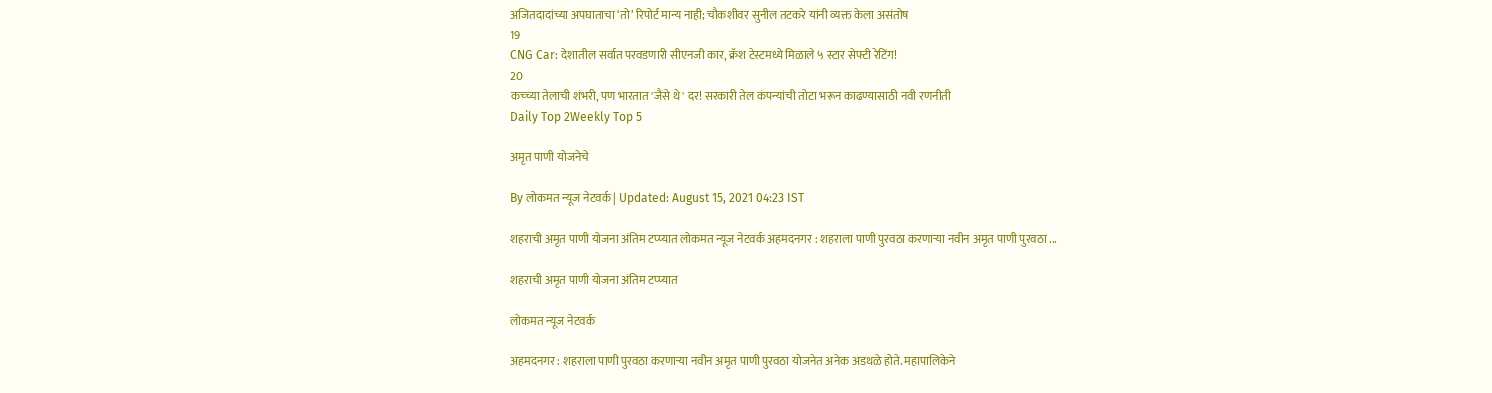अजितदादांच्या अपघाताचा ‘तो’ रिपोर्ट मान्य नाही; चौकशीवर सुनील तटकरे यांनी व्यक्त केला असंतोष
19
CNG Car: देशातील सर्वात परवडणारी सीएनजी कार, क्रॅश टेस्टमध्ये मिळाले ५ स्टार सेफ्टी रेटिंग!
20
कच्च्या तेलाची शंभरी, पण भारतात 'जैसे थे' दर! सरकारी तेल कंपन्यांची तोटा भरून काढण्यासाठी नवी रणनीती
Daily Top 2Weekly Top 5

अमृत पाणी योजनेचे

By लोकमत न्यूज नेटवर्क | Updated: August 15, 2021 04:23 IST

शहराची अमृत पाणी योजना अंतिम टप्प्यात लोकमत न्यूज नेटवर्क अहमदनगर : शहराला पाणी पुरवठा करणाऱ्या नवीन अमृत पाणी पुरवठा ...

शहराची अमृत पाणी योजना अंतिम टप्प्यात

लोकमत न्यूज नेटवर्क

अहमदनगर : शहराला पाणी पुरवठा करणाऱ्या नवीन अमृत पाणी पुरवठा योजनेत अनेक अडथळे होते. महापालिकेने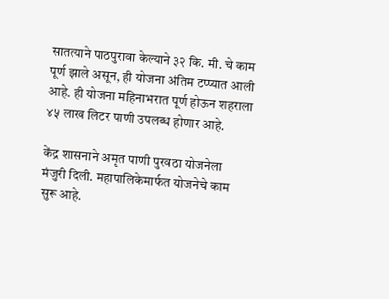सातत्याने पाठपुरावा केल्याने ३२ कि. मी. चे काम पूर्ण झाले असून, ही योजना अंतिम टप्प्यात आली आहे. ही योजना महिनाभरात पूर्ण होऊन शहराला ४५ लाख लिटर पाणी उपलब्ध होणार आहे.

केंद्र शासनाने अमृत पाणी पुरवठा योजनेला मंजुरी दिली. महापालिकेमार्फत योजनेचे काम सुरू आहे.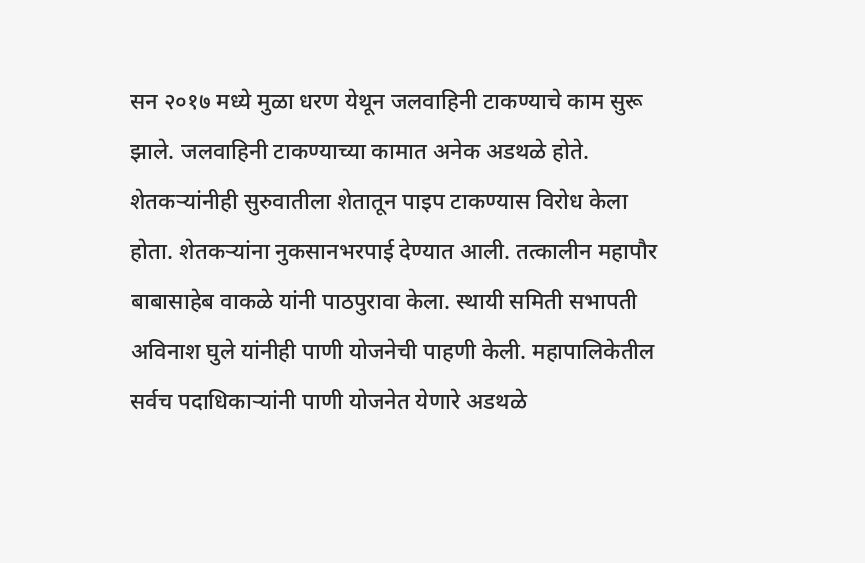सन २०१७ मध्ये मुळा धरण येथून जलवाहिनी टाकण्याचे काम सुरू झाले. जलवाहिनी टाकण्याच्या कामात अनेक अडथळे होते. शेतकऱ्यांनीही सुरुवातीला शेतातून पाइप टाकण्यास विरोध केला होता. शेतकऱ्यांना नुकसानभरपाई देण्यात आली. तत्कालीन महापौर बाबासाहेब वाकळे यांनी पाठपुरावा केला. स्थायी समिती सभापती अविनाश घुले यांनीही पाणी योजनेची पाहणी केली. महापालिकेतील सर्वच पदाधिकाऱ्यांनी पाणी योजनेत येणारे अडथळे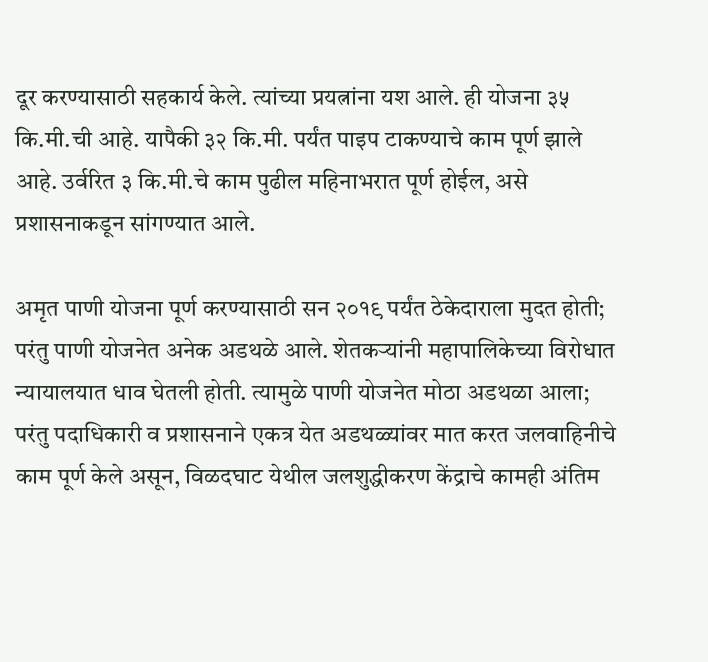दूर करण्यासाठी सहकार्य केले. त्यांच्या प्रयत्नांना यश आले. ही योजना ३५ कि.मी.ची आहे. यापैकी ३२ कि.मी. पर्यंत पाइप टाकण्याचे काम पूर्ण झाले आहे. उर्वरित ३ कि.मी.चे काम पुढील महिनाभरात पूर्ण होईल, असे प्रशासनाकडून सांगण्यात आले.

अमृत पाणी योजना पूर्ण करण्यासाठी सन २०१९ पर्यंत ठेकेदाराला मुदत होती; परंतु पाणी योजनेत अनेक अडथळे आले. शेतकऱ्यांनी महापालिकेच्या विरोधात न्यायालयात धाव घेतली होती. त्यामुळे पाणी योजनेत मोठा अडथळा आला; परंतु पदाधिकारी व प्रशासनाने एकत्र येत अडथळ्यांवर मात करत जलवाहिनीचे काम पूर्ण केले असून, विळदघाट येथील जलशुद्धीकरण केंद्राचे कामही अंतिम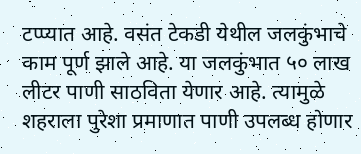टप्प्यात आहे. वसंत टेकडी येथील जलकुंभाचे काम पूर्ण झाले आहे. या जलकुंभात ५० लाख लीटर पाणी साठविता येणार आहे. त्यामुळे शहराला पुरेशा प्रमाणात पाणी उपलब्ध होणार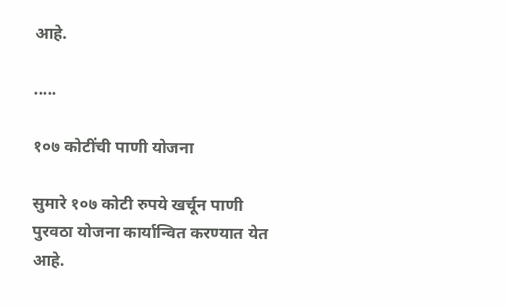आहे.

.....

१०७ कोटींची पाणी योजना

सुमारे १०७ कोटी रुपये खर्चून पाणी पुरवठा योजना कार्यान्वित करण्यात येत आहे.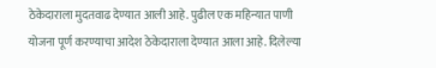ठेकेदाराला मुदतवाढ देण्यात आली आहे. पुढील एक महिन्यात पाणी योजना पूर्ण करण्याचा आदेश ठेकेदाराला देण्यात आला आहे. दिलेल्या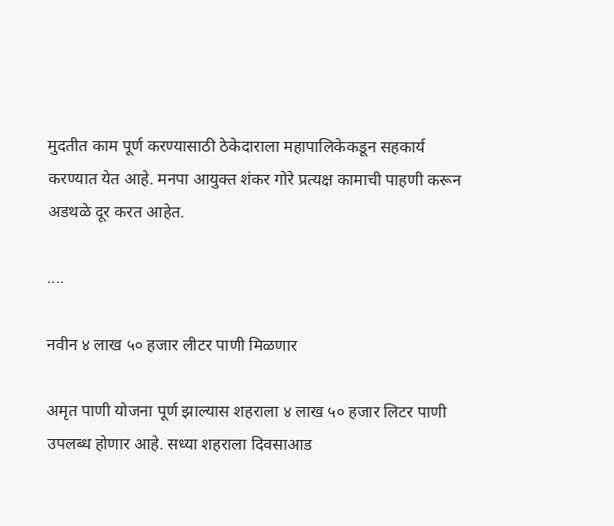मुदतीत काम पूर्ण करण्यासाठी ठेकेदाराला महापालिकेकडून सहकार्य करण्यात येत आहे. मनपा आयुक्त शंकर गोरे प्रत्यक्ष कामाची पाहणी करून अडथळे दूर करत आहेत.

....

नवीन ४ लाख ५० हजार लीटर पाणी मिळणार

अमृत पाणी योजना पूर्ण झाल्यास शहराला ४ लाख ५० हजार लिटर पाणी उपलब्ध होणार आहे. सध्या शहराला दिवसाआड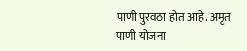पाणी पुरवठा होत आहे. अमृत पाणी योजना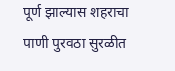पूर्ण झाल्यास शहराचा पाणी पुरवठा सुरळीत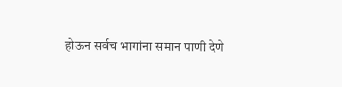होऊन सर्वच भागांना समान पाणी देणे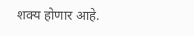शक्य होणार आहे.